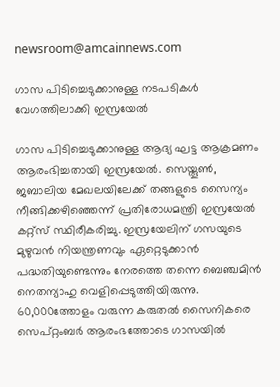newsroom@amcainnews.com

ഗാസ പിടിച്ചെടുക്കാനുള്ള നടപടികള്‍ വേഗത്തിലാക്കി ഇസ്രയേല്‍

ഗാസ പിടിച്ചെടുക്കാനുള്ള ആദ്യ ഘട്ട ആക്രമണം ആരംഭിച്ചതായി ഇസ്രയേല്‍. സെയ്തൂണ്‍, ജബാലിയ മേഖലയിലേക്ക് തങ്ങളുടെ സൈന്യം നീങ്ങിക്കഴിഞ്ഞെന്ന് പ്രതിരോധമന്ത്രി ഇസ്രയേല്‍ കറ്റ്സ് സ്ഥിരീകരിച്ചു. ഇസ്രയേലിന് ഗസയുടെ മുഴുവന്‍ നിയന്ത്രണവും ഏറ്റെടുക്കാന്‍ പദ്ധതിയുണ്ടെന്നും നേരത്തെ തന്നെ ബെഞ്ചമിന്‍ നെതന്യാഹു വെളിപ്പെടുത്തിയിരുന്നു. 60,000ത്തോളം വരുന്ന കരുതല്‍ സൈനികരെ സെപ്റ്റംബര്‍ ആരംഭത്തോടെ ഗാസയില്‍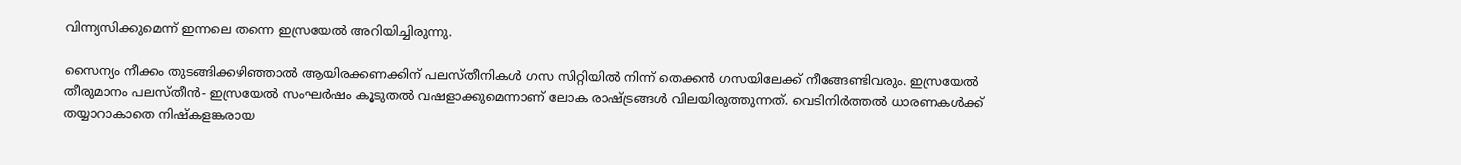വിന്ന്യസിക്കുമെന്ന് ഇന്നലെ തന്നെ ഇസ്രയേല്‍ അറിയിച്ചിരുന്നു.

സൈന്യം നീക്കം തുടങ്ങിക്കഴിഞ്ഞാല്‍ ആയിരക്കണക്കിന് പലസ്തീനികള്‍ ഗസ സിറ്റിയില്‍ നിന്ന് തെക്കന്‍ ഗസയിലേക്ക് നീങ്ങേണ്ടിവരും. ഇസ്രയേല്‍ തീരുമാനം പലസ്തീന്‍- ഇസ്രയേല്‍ സംഘര്‍ഷം കൂടുതല്‍ വഷളാക്കുമെന്നാണ് ലോക രാഷ്ട്രങ്ങള്‍ വിലയിരുത്തുന്നത്. വെടിനിര്‍ത്തല്‍ ധാരണകള്‍ക്ക് തയ്യാറാകാതെ നിഷ്‌കളങ്കരായ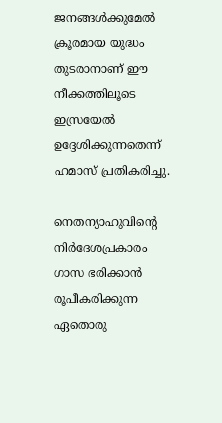ജനങ്ങള്‍ക്കുമേല്‍ ക്രൂരമായ യുദ്ധം തുടരാനാണ് ഈ നീക്കത്തിലൂടെ ഇസ്രയേല്‍ ഉദ്ദേശിക്കുന്നതെന്ന് ഹമാസ് പ്രതികരിച്ചു.

നെതന്യാഹുവിന്റെ നിര്‍ദേശപ്രകാരം ഗാസ ഭരിക്കാന്‍ രൂപീകരിക്കുന്ന ഏതൊരു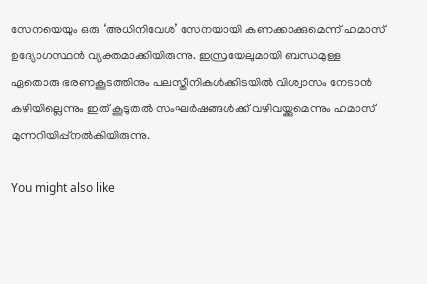സേനയെയും ഒരു ‘അധിനിവേശ’ സേനയായി കണക്കാക്കുമെന്ന് ഹമാസ് ഉദ്യോഗസ്ഥന്‍ വ്യക്തമാക്കിയിരുന്നു. ഇസ്രയേലുമായി ബന്ധമുള്ള ഏതൊരു ഭരണകൂടത്തിനും പലസ്തീനികള്‍ക്കിടയില്‍ വിശ്വാസം നേടാന്‍ കഴിയില്ലെന്നും ഇത് കൂടുതല്‍ സംഘര്‍ഷങ്ങള്‍ക്ക് വഴിവയ്ക്കുമെന്നും ഹമാസ് മുന്നറിയിപ്പ്നല്‍കിയിരുന്നു.

You might also like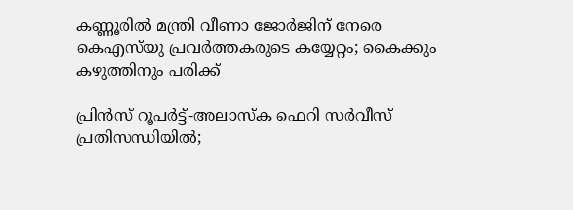കണ്ണൂരിൽ മന്ത്രി വീണാ ജോർജിന് നേരെ കെഎസ്‌യു പ്രവർത്തകരുടെ കയ്യേറ്റം; കൈക്കും കഴുത്തിനും പരിക്ക്

പ്രിൻസ് റൂപർട്ട്-അലാസ്ക ഫെറി സർവീസ് പ്രതിസന്ധിയിൽ;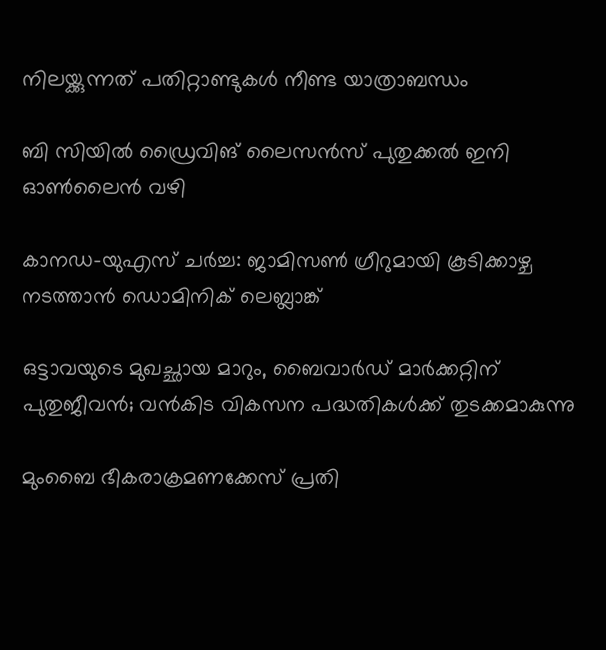നിലയ്ക്കുന്നത് പതിറ്റാണ്ടുകൾ നീണ്ട യാത്രാബന്ധം

ബി സിയിൽ ഡ്രൈവിങ് ലൈസൻസ് പുതുക്കൽ ഇനി ഓൺലൈൻ വഴി

കാനഡ-യുഎസ് ചർച്ച: ജാമിസൺ ഗ്രീറുമായി കൂടിക്കാഴ്ച നടത്താൻ ഡൊമിനിക് ലെബ്ലാങ്ക്

ഒട്ടാവയുടെ മുഖച്ഛായ മാറും, ബൈവാർഡ് മാർക്കറ്റിന് പുതുജീവൻ; വൻകിട വികസന പദ്ധതികൾക്ക് തുടക്കമാകുന്നു

മുംബൈ ഭീകരാക്രമണക്കേസ് പ്രതി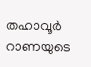തഹാവൂർ റാണയുടെ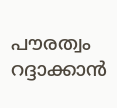പൗരത്വം റദ്ദാക്കാൻ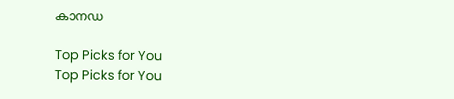കാനഡ

Top Picks for You
Top Picks for You